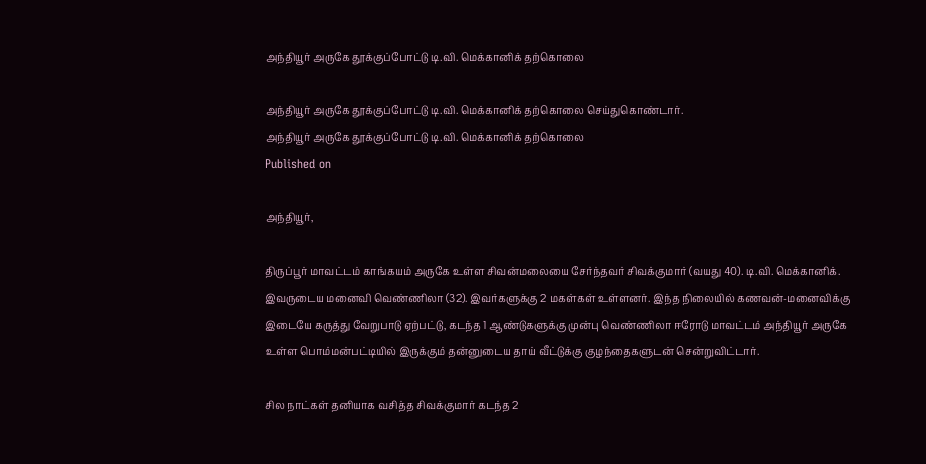அந்தியூர் அருகே தூக்குப்போட்டு டி.வி. மெக்கானிக் தற்கொலை

அந்தியூர் அருகே தூக்குப்போட்டு டி.வி. மெக்கானிக் தற்கொலை செய்துகொண்டார்.
அந்தியூர் அருகே தூக்குப்போட்டு டி.வி. மெக்கானிக் தற்கொலை
Published on

அந்தியூர்,

திருப்பூர் மாவட்டம் காங்கயம் அருகே உள்ள சிவன்மலையை சேர்ந்தவர் சிவக்குமார் (வயது 40). டி.வி. மெக்கானிக். இவருடைய மனைவி வெண்ணிலா (32). இவர்களுக்கு 2 மகள்கள் உள்ளனர். இந்த நிலையில் கணவன்-மனைவிக்கு இடையே கருத்து வேறுபாடு ஏற்பட்டு, கடந்த 1 ஆண்டுகளுக்கு முன்பு வெண்ணிலா ஈரோடு மாவட்டம் அந்தியூர் அருகே உள்ள பொம்மன்பட்டியில் இருக்கும் தன்னுடைய தாய் வீட்டுக்கு குழந்தைகளுடன் சென்றுவிட்டார்.

சில நாட்கள் தனியாக வசித்த சிவக்குமார் கடந்த 2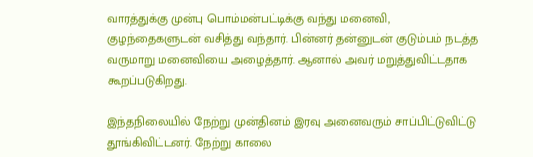வாரத்துக்கு முன்பு பொம்மன்பட்டிக்கு வந்து மனைவி, குழந்தைகளுடன் வசித்து வந்தார். பின்னர் தன்னுடன் குடும்பம் நடத்த வருமாறு மனைவியை அழைத்தார். ஆனால் அவர் மறுத்துவிட்டதாக கூறப்படுகிறது.

இந்தநிலையில் நேற்று முன்தினம் இரவு அனைவரும் சாப்பிட்டுவிட்டு தூங்கிவிட்டனர். நேற்று காலை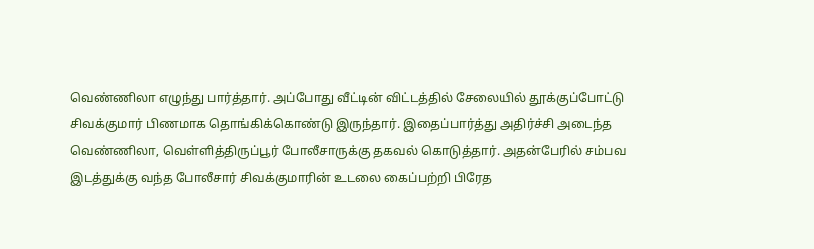வெண்ணிலா எழுந்து பார்த்தார். அப்போது வீட்டின் விட்டத்தில் சேலையில் தூக்குப்போட்டு சிவக்குமார் பிணமாக தொங்கிக்கொண்டு இருந்தார். இதைப்பார்த்து அதிர்ச்சி அடைந்த வெண்ணிலா, வெள்ளித்திருப்பூர் போலீசாருக்கு தகவல் கொடுத்தார். அதன்பேரில் சம்பவ இடத்துக்கு வந்த போலீசார் சிவக்குமாரின் உடலை கைப்பற்றி பிரேத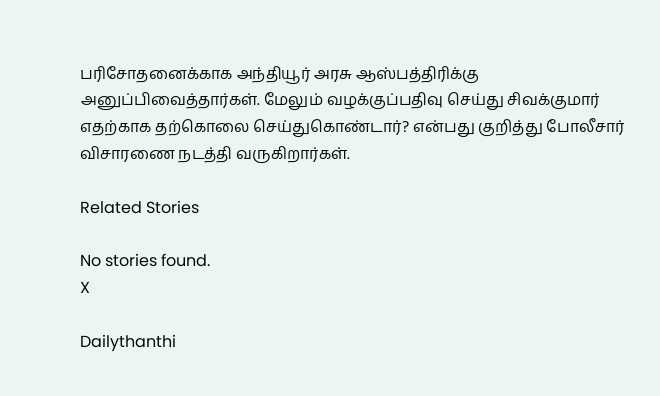பரிசோதனைக்காக அந்தியூர் அரசு ஆஸ்பத்திரிக்கு அனுப்பிவைத்தார்கள். மேலும் வழக்குப்பதிவு செய்து சிவக்குமார் எதற்காக தற்கொலை செய்துகொண்டார்? என்பது குறித்து போலீசார் விசாரணை நடத்தி வருகிறார்கள்.

Related Stories

No stories found.
X

Dailythanthi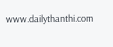www.dailythanthi.com